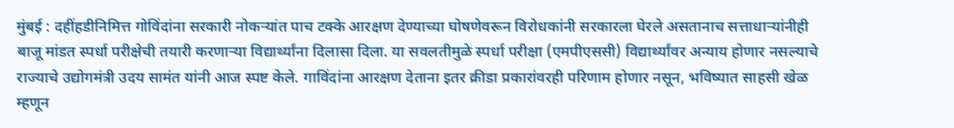मुंबई : दहींहडीनिमित्त गोविंदांना सरकारी नोकऱ्यांत पाच टक्के आरक्षण देण्याच्या घोषणेवरून विरोधकांनी सरकारला घेरले असतानाच सत्ताधाऱ्यांनीही बाजू मांडत स्पर्धा परीक्षेची तयारी करणाऱ्या विद्यार्थ्यांना दिलासा दिला. या सवलतीमुळे स्पर्धा परीक्षा (एमपीएससी) विद्यार्थ्यांवर अन्याय होणार नसल्याचे राज्याचे उद्योगमंत्री उदय सामंत यांनी आज स्पष्ट केले. गाविंदांना आरक्षण देताना इतर क्रीडा प्रकारांवरही परिणाम होणार नसून, भविष्यात साहसी खेळ म्हणून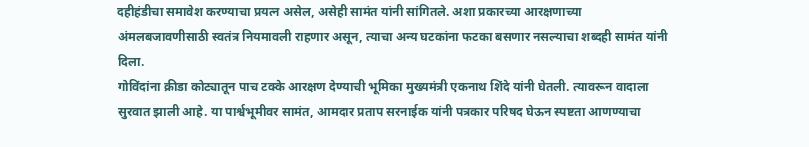दहीहंडीचा समावेश करण्याचा प्रयत्न असेल, असेही सामंत यांनी सांगितले. अशा प्रकारच्या आरक्षणाच्या अंमलबजावणीसाठी स्वतंत्र नियमावली राहणार असून, त्याचा अन्य घटकांना फटका बसणार नसल्याचा शब्दही सामंत यांनी दिला.
गोविंदांना क्रीडा कोट्यातून पाच टक्के आरक्षण देण्याची भूमिका मुख्यमंत्री एकनाथ शिंदे यांनी घेतली. त्यावरून वादाला सुरवात झाली आहे. या पार्श्वभूमीवर सामंत, आमदार प्रताप सरनाईक यांनी पत्रकार परिषद घेऊन स्पष्टता आणण्याचा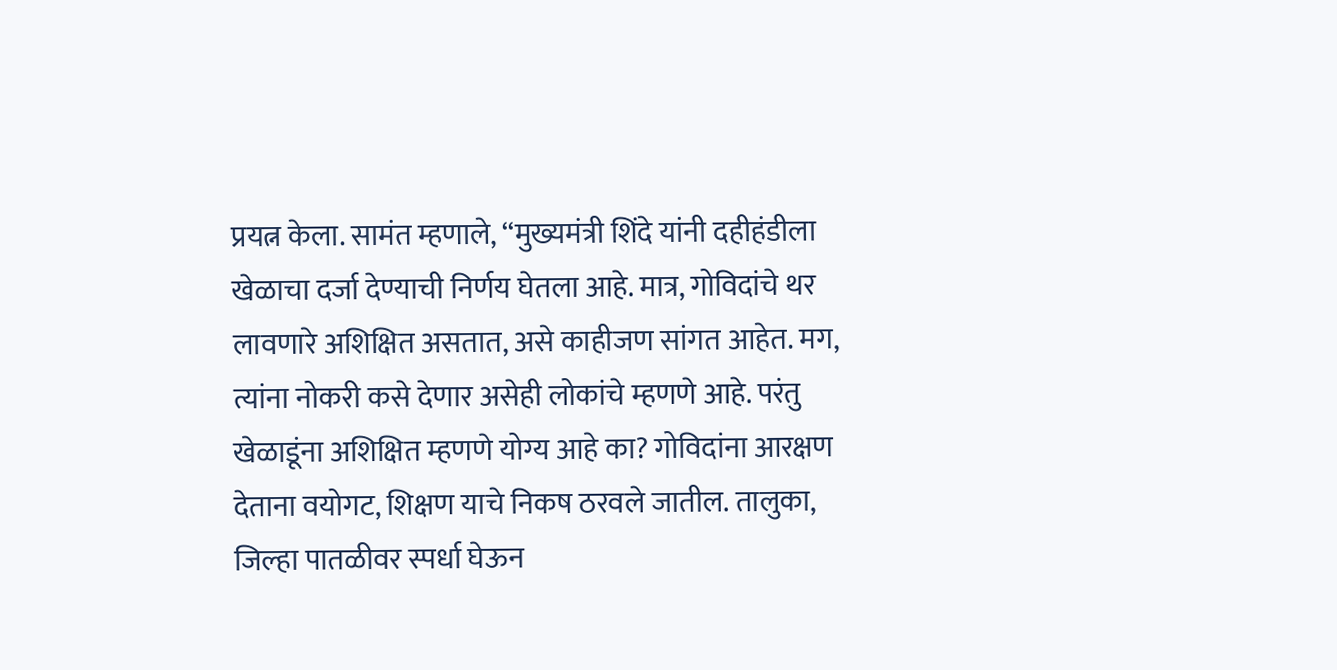प्रयत्न केला. सामंत म्हणाले, ‘‘मुख्यमंत्री शिंदे यांनी दहीहंडीला खेळाचा दर्जा देण्याची निर्णय घेतला आहे. मात्र, गोविदांचे थर लावणारे अशिक्षित असतात, असे काहीजण सांगत आहेत. मग, त्यांना नोकरी कसे देणार असेही लोकांचे म्हणणे आहे. परंतु खेळाडूंना अशिक्षित म्हणणे योग्य आहे का? गोविदांना आरक्षण देताना वयोगट, शिक्षण याचे निकष ठरवले जातील. तालुका, जिल्हा पातळीवर स्पर्धा घेऊन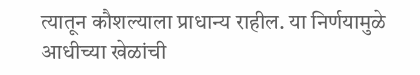त्यातून कौशल्याला प्राधान्य राहील. या निर्णयामुळे आधीच्या खेळांची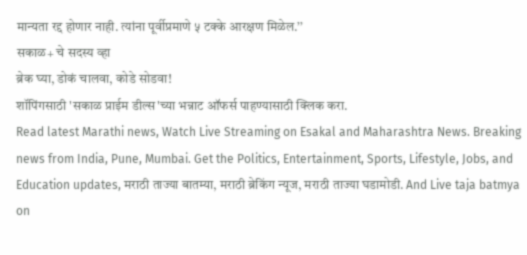मान्यता रद्द होणार नाही. त्यांना पूर्वीप्रमाणे ५ टक्के आरक्षण मिळेल.’’
सकाळ+ चे सदस्य व्हा
ब्रेक घ्या, डोकं चालवा, कोडे सोडवा!
शॉपिंगसाठी 'सकाळ प्राईम डील्स'च्या भन्नाट ऑफर्स पाहण्यासाठी क्लिक करा.
Read latest Marathi news, Watch Live Streaming on Esakal and Maharashtra News. Breaking news from India, Pune, Mumbai. Get the Politics, Entertainment, Sports, Lifestyle, Jobs, and Education updates, मराठी ताज्या बातम्या, मराठी ब्रेकिंग न्यूज, मराठी ताज्या घडामोडी. And Live taja batmya on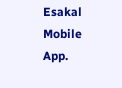Esakal Mobile App.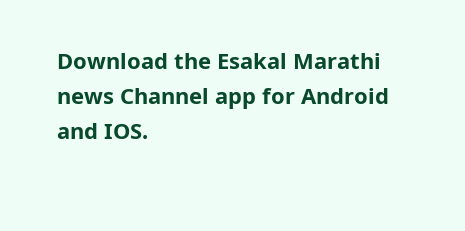Download the Esakal Marathi news Channel app for Android and IOS.